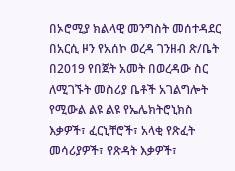በኦሮሚያ ክልላዊ መንግስት መሰተዳደር በአርሲ ዞን የአሰኮ ወረዳ ገንዘብ ጽ/ቤት በ2019 የበጀት አመት በወረዳው ስር ለሚገኙት መስሪያ ቤቶች አገልግሎት የሚውል ልዩ ልዩ የኤሌክትሮኒክስ እቃዎች፣ ፈርኒቸሮች፣ አላቂ የጽፈት መሳሪያዎች፣ የጽዳት እቃዎች፣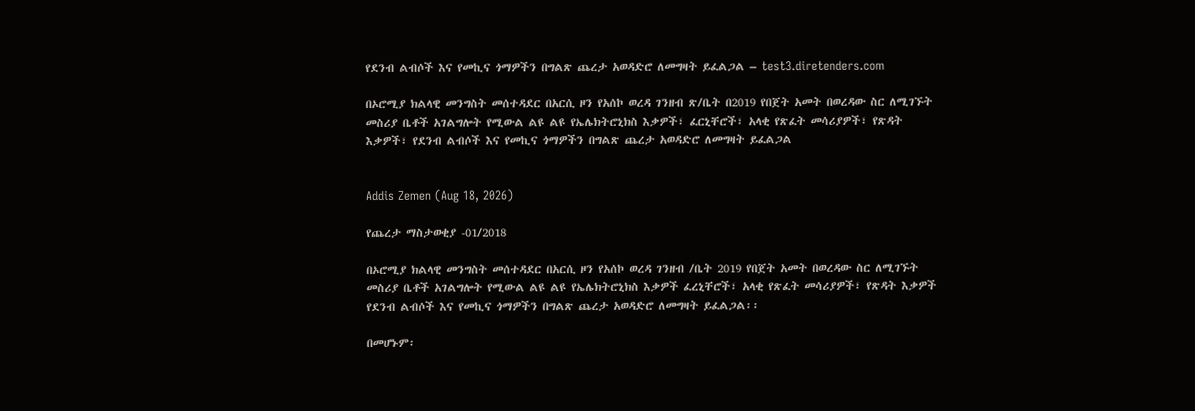የደንብ ልብሶች እና የመኪና ጎማዎችን በግልጽ ጨረታ አወዳድሮ ለመግዛት ይፈልጋል – test3.diretenders.com

በኦሮሚያ ክልላዊ መንግስት መሰተዳደር በአርሲ ዞን የአሰኮ ወረዳ ገንዘብ ጽ/ቤት በ2019 የበጀት አመት በወረዳው ስር ለሚገኙት መስሪያ ቤቶች አገልግሎት የሚውል ልዩ ልዩ የኤሌክትሮኒክስ እቃዎች፣ ፈርኒቸሮች፣ አላቂ የጽፈት መሳሪያዎች፣ የጽዳት እቃዎች፣ የደንብ ልብሶች እና የመኪና ጎማዎችን በግልጽ ጨረታ አወዳድሮ ለመግዛት ይፈልጋል


Addis Zemen (Aug 18, 2026)

የጨረታ ማስታወቂያ -01/2018

በኦሮሚያ ክልላዊ መንግስት መሰተዳደር በአርሲ ዞን የአሰኮ ወረዳ ገንዘብ /ቤት 2019 የበጀት አመት በወረዳው ስር ለሚገኙት መስሪያ ቤቶች አገልግሎት የሚውል ልዩ ልዩ የኤሌክትሮኒክስ እቃዎች ፈረኒቸሮች፣ አላቂ የጽፈት መሳሪያዎች፣ የጽዳት እቃዎች የደንብ ልብሶች እና የመኪና ጎማዎችን በግልጽ ጨረታ አወዳድሮ ለመግዛት ይፈልጋል፡፡

በመሆኑም፡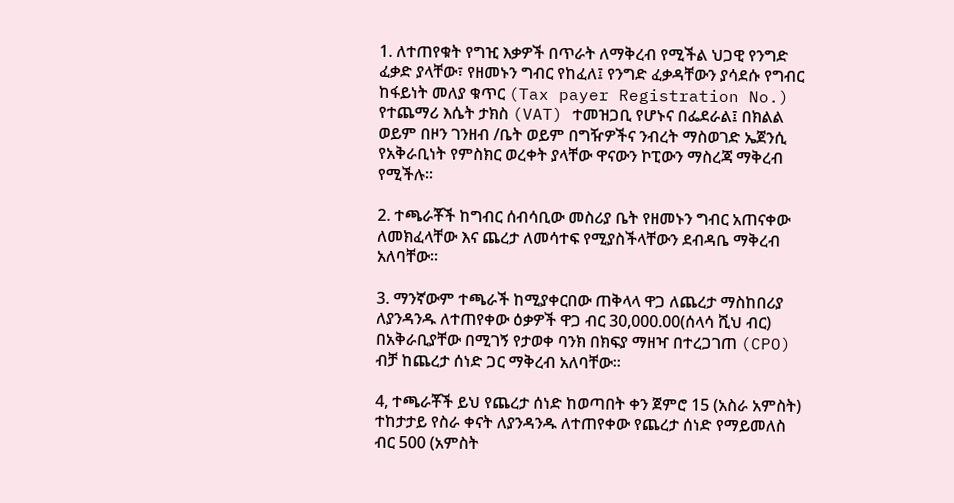1. ለተጠየቁት የግዢ እቃዎች በጥራት ለማቅረብ የሚችል ህጋዊ የንግድ ፈቃድ ያላቸው፣ የዘመኑን ግብር የከፈለ፤ የንግድ ፈቃዳቸውን ያሳደሱ የግብር ከፋይነት መለያ ቁጥር (Tax payer Registration No.) የተጨማሪ እሴት ታክስ (VAT) ተመዝጋቢ የሆኑና በፌደራል፤ በክልል ወይም በዞን ገንዘብ /ቤት ወይም በግዥዎችና ንብረት ማስወገድ ኤጀንሲ የአቅራቢነት የምስክር ወረቀት ያላቸው ዋናውን ኮፒውን ማስረጃ ማቅረብ የሚችሉ፡፡

2. ተጫራቾች ከግብር ሰብሳቢው መስሪያ ቤት የዘመኑን ግብር አጠናቀው ለመክፈላቸው እና ጨረታ ለመሳተፍ የሚያስችላቸውን ደብዳቤ ማቅረብ አለባቸው፡፡

3. ማንኛውም ተጫራች ከሚያቀርበው ጠቅላላ ዋጋ ለጨረታ ማስከበሪያ ለያንዳንዱ ለተጠየቀው ዕቃዎች ዋጋ ብር 30,000.00(ሰላሳ ሺህ ብር) በአቅራቢያቸው በሚገኝ የታወቀ ባንክ በክፍያ ማዘዣ በተረጋገጠ (CPO) ብቻ ከጨረታ ሰነድ ጋር ማቅረብ አለባቸው፡፡

4, ተጫራቾች ይህ የጨረታ ሰነድ ከወጣበት ቀን ጀምሮ 15 (አስራ አምስት) ተከታታይ የስራ ቀናት ለያንዳንዱ ለተጠየቀው የጨረታ ሰነድ የማይመለስ ብር 500 (አምስት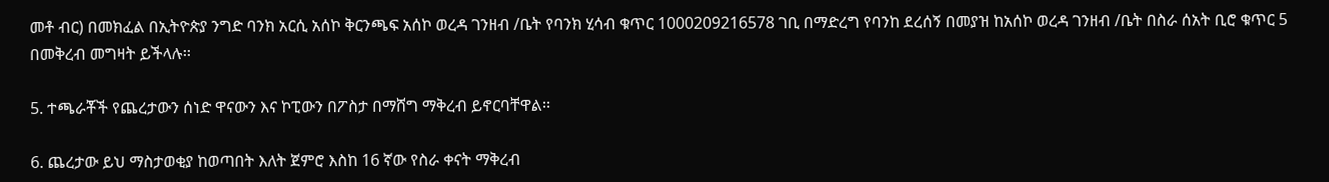መቶ ብር) በመክፈል በኢትዮጵያ ንግድ ባንክ አርሲ አሰኮ ቅርንጫፍ አሰኮ ወረዳ ገንዘብ /ቤት የባንክ ሂሳብ ቁጥር 1000209216578 ገቢ በማድረግ የባንከ ደረሰኝ በመያዝ ከአሰኮ ወረዳ ገንዘብ /ቤት በስራ ሰአት ቢሮ ቁጥር 5 በመቅረብ መግዛት ይችላሉ፡፡

5. ተጫራቾች የጨረታውን ሰነድ ዋናውን እና ኮፒውን በፖስታ በማሸግ ማቅረብ ይኖርባቸዋል፡፡

6. ጨረታው ይህ ማስታወቂያ ከወጣበት እለት ጀምሮ እስከ 16 ኛው የስራ ቀናት ማቅረብ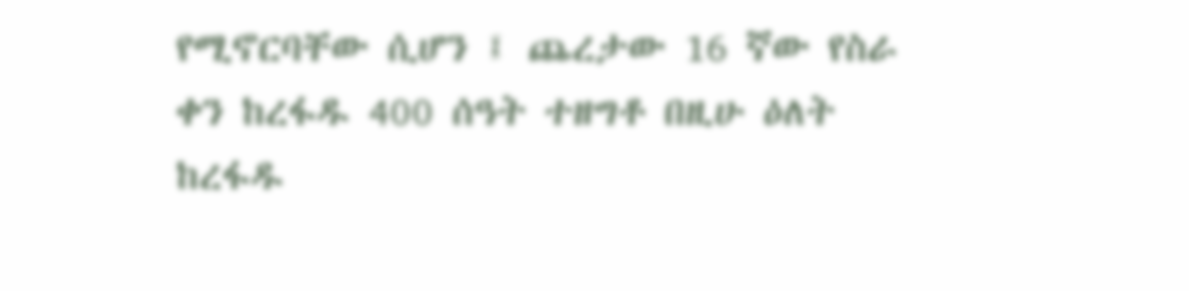የሚኖርባቸው ሲሆን ፤ ጨረታው 16 ኛው የስራ ቀን ከረፋዱ 400 ሰዓት ተዘግቶ በዚሁ ዕለት ከረፋዱ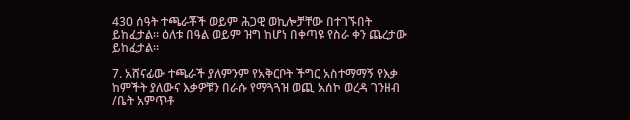430 ሰዓት ተጫራቾች ወይም ሕጋዊ ወኪሎቻቸው በተገኙበት ይከፈታል፡፡ ዕለቱ በዓል ወይም ዝግ ከሆነ በቀጣዩ የስራ ቀን ጨረታው ይከፈታል፡፡

7. አሸናፊው ተጫራች ያለምንም የአቅርቦት ችግር አስተማማኝ የእቃ ከምችት ያለውና እቃዎቹን በራሱ የማጓጓዝ ወጪ አሰኮ ወረዳ ገንዘብ /ቤት አምጥቶ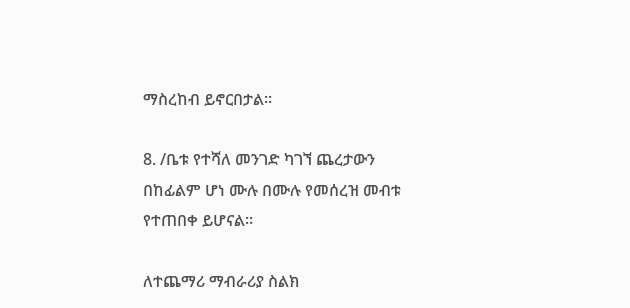ማስረከብ ይኖርበታል፡፡

8. /ቤቱ የተሻለ መንገድ ካገኘ ጨረታውን በከፊልም ሆነ ሙሉ በሙሉ የመሰረዝ መብቱ የተጠበቀ ይሆናል፡፡

ለተጨማሪ ማብራሪያ ስልክ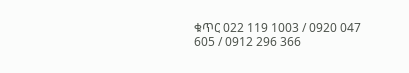ቁጥር 022 119 1003 / 0920 047 605 / 0912 296 366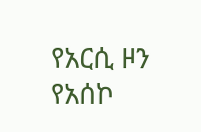የአርሲ ዞን የአሰኮ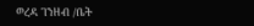ወረዳ ገንዘብ /ቤት